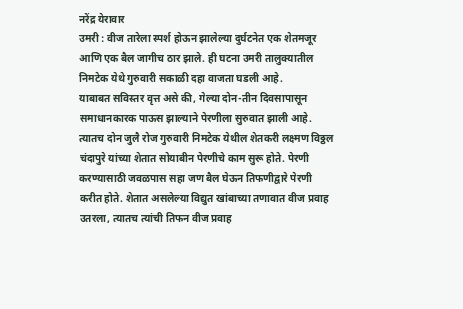नरेंद्र येरावार
उमरी : वीज तारेला स्पर्श होऊन झालेल्या दुर्घटनेत एक शेतमजूर आणि एक बैल जागीच ठार झाले. ही घटना उमरी तालुक्यातील निमटेक येथे गुरुवारी सकाळी दहा वाजता घडली आहे.
याबाबत सविस्तर वृत्त असे की, गेल्या दोन-तीन दिवसापासून समाधानकारक पाऊस झाल्याने पेरणीला सुरुवात झाली आहे. त्यातच दोन जुलै रोज गुरुवारी निमटेक येथील शेतकरी लक्ष्मण विठ्ठल चंदापुरे यांच्या शेतात सोयाबीन पेरणीचे काम सुरू होते. पेरणी करण्यासाठी जवळपास सहा जण बैल घेऊन तिफणीद्वारे पेरणी करीत होते. शेतात असलेल्या विद्युत खांबाच्या तणावात वीज प्रवाह उतरला, त्यातच त्यांची तिफन वीज प्रवाह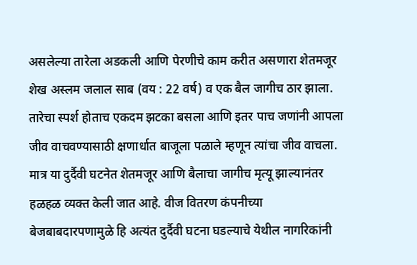असलेल्या तारेला अडकली आणि पेरणीचे काम करीत असणारा शेतमजूर शेख अस्लम जलाल साब (वय : 22 वर्ष) व एक बैल जागीच ठार झाला.
तारेचा स्पर्श होताच एकदम झटका बसला आणि इतर पाच जणांनी आपला जीव वाचवण्यासाठी क्षणार्धात बाजूला पळाले म्हणून त्यांचा जीव वाचला. मात्र या दुर्दैवी घटनेत शेतमजूर आणि बैलाचा जागीच मृत्यू झाल्यानंतर हळहळ व्यक्त केली जात आहे. वीज वितरण कंपनीच्या बेजबाबदारपणामुळे हि अत्यंत दुर्दैवी घटना घडल्याचे येथील नागरिकांनी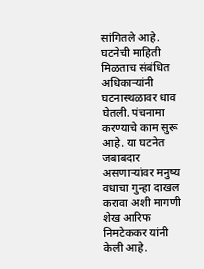सांगितले आहे. घटनेची माहिती मिळताच संबंधित अधिकाऱ्यांनी घटनास्थळावर धाव घेतली. पंचनामा करण्याचे काम सुरू आहे. या घटनेत जबाबदार असणाऱ्यांवर मनुष्य वधाचा गुन्हा दाखल करावा अशी मागणी शेख आरिफ निमटेककर यांनी केली आहे.